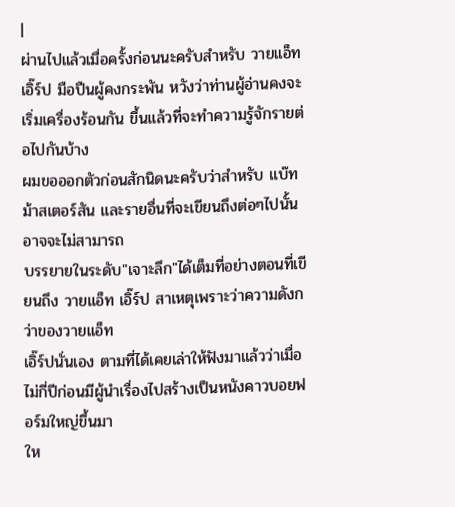|
ผ่านไปแล้วเมื่อครั้งก่อนนะครับสำหรับ วายแอ็ท เอิ๊ร์ป มือปืนผู้คงกระพัน หวังว่าท่านผู้อ่านคงจะเริ่มเครื่องร้อนกัน ขึ้นแล้วที่จะทำความรู้จักรายต่อไปกันบ้าง
ผมขอออกตัวก่อนสักนิดนะครับว่าสำหรับ แบ๊ท ม้าสเตอร์สัน และรายอื่นที่จะเขียนถึงต่อๆไปนั้น อาจจะไม่สามารถ
บรรยายในระดับ"เจาะลึก"ได้เต็มที่อย่างตอนที่เขียนถึง วายแอ็ท เอิ๊ร์ป สาเหตุเพราะว่าความดังกว่าของวายแอ็ท
เอิ๊ร์ปนั่นเอง ตามที่ได้เคยเล่าให้ฟังมาแล้วว่าเมื่อไม่กี่ปีก่อนมีผู้นำเรื่องไปสร้างเป็นหนังคาวบอยฟอร์มใหญ่ขึ้นมา
ให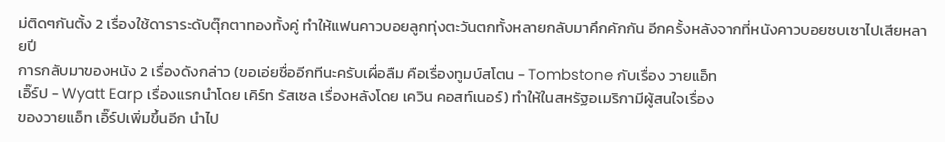ม่ติดๆกันตั้ง 2 เรื่องใช้ดาราระดับตุ๊กตาทองทั้งคู่ ทำให้แฟนคาวบอยลูกทุ่งตะวันตกทั้งหลายกลับมาคึกคักกัน อีกครั้งหลังจากที่หนังคาวบอยซบเซาไปเสียหลายปี
การกลับมาของหนัง 2 เรื่องดังกล่าว (ขอเอ่ยชื่ออีกทีนะครับเผื่อลืม คือเรื่องทูมบ์สโตน - Tombstone กับเรื่อง วายแอ็ท
เอิ๊ร์ป - Wyatt Earp เรื่องแรกนำโดย เคิร์ท รัสเซล เรื่องหลังโดย เควิน คอสท์เนอร์) ทำให้ในสหรัฐอเมริกามีผู้สนใจเรื่อง
ของวายแอ็ท เอิ๊ร์ปเพิ่มขึ้นอีก นำไป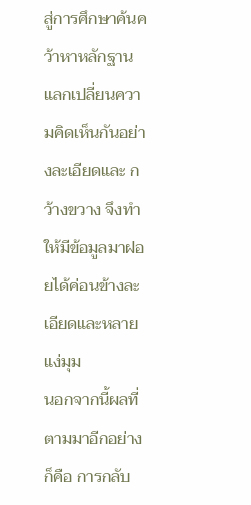สู่การศึกษาค้นคว้าหาหลักฐาน แลกเปลี่ยนความคิดเห็นกันอย่างละเอียดและ กว้างขวาง จึงทำให้มีข้อมูลมาฝอยได้ค่อนข้างละเอียดและหลายแง่มุม
นอกจากนี้ผลที่ตามมาอีกอย่างก็คือ การกลับ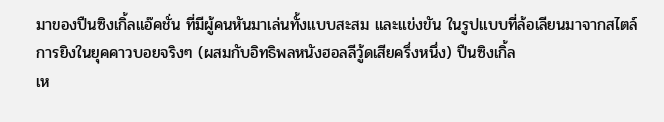มาของปืนซิงเกิ้ลแอ๊คชั่น ที่มีผู้คนหันมาเล่นทั้งแบบสะสม และแข่งขัน ในรูปแบบที่ล้อเลียนมาจากสไตล์การยิงในยุคคาวบอยจริงๆ (ผสมกับอิทธิพลหนังฮอลลีวู้ดเสียครึ่งหนึ่ง) ปืนซิงเกิ้ล
เห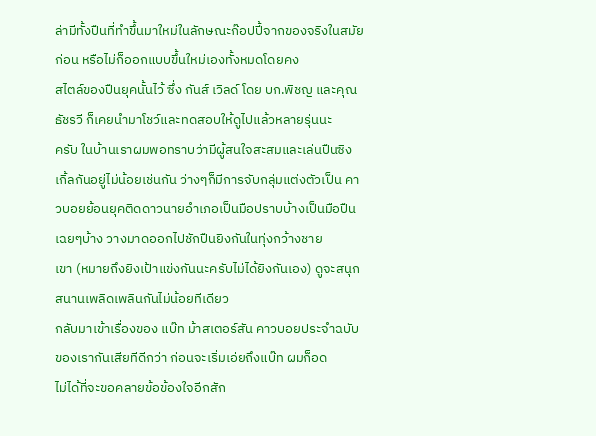ล่ามีทั้งปืนที่ทำขึ้นมาใหม่ในลักษณะก๊อปปี้จากของจริงในสมัยก่อน หรือไม่ก็ออกแบบขึ้นใหม่เองทั้งหมดโดยคง
สไตล์ของปืนยุคนั้นไว้ ซึ่ง กันส์ เวิลด์ โดย บก.พิชญ และคุณธัชรวี ก็เคยนำมาโชว์และทดสอบให้ดูไปแล้วหลายรุ่นนะ
ครับ ในบ้านเราผมพอทราบว่ามีผู้สนใจสะสมและเล่นปืนซิงเกิ้ลกันอยู่ไม่น้อยเช่นกัน ว่างๆก็มีการจับกลุ่มแต่งตัวเป็น คาวบอยย้อนยุคติดดาวนายอำเภอเป็นมือปราบบ้างเป็นมือปืนเฉยๆบ้าง วางมาดออกไปชักปืนยิงกันในทุ่งกว้างชาย
เขา (หมายถึงยิงเป้าแข่งกันนะครับไม่ได้ยิงกันเอง) ดูจะสนุกสนานเพลิดเพลินกันไม่น้อยทีเดียว
กลับมาเข้าเรื่องของ แบ๊ท ม้าสเตอร์สัน คาวบอยประจำฉบับของเรากันเสียทีดีกว่า ก่อนจะเริ่มเอ่ยถึงแบ๊ท ผมก็อด
ไม่ได้ที่จะขอคลายข้อข้องใจอีกสัก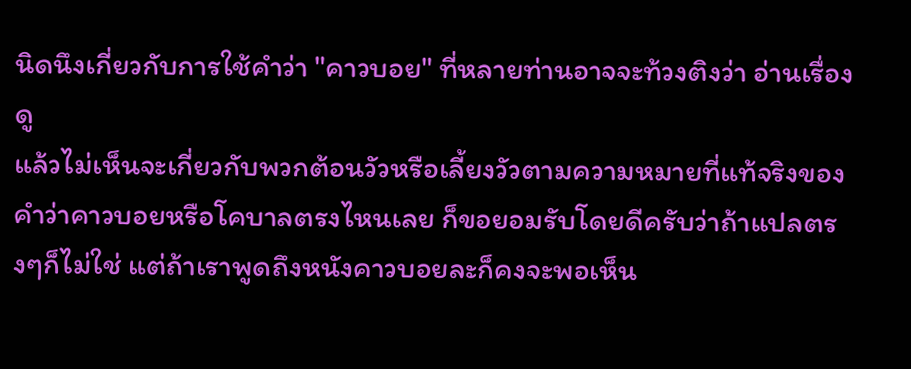นิดนึงเกี่ยวกับการใช้คำว่า "คาวบอย" ที่หลายท่านอาจจะท้วงติงว่า อ่านเรื่องดู
แล้วไม่เห็นจะเกี่ยวกับพวกต้อนวัวหรือเลี้ยงวัวตามความหมายที่แท้จริงของคำว่าคาวบอยหรือโคบาลตรงไหนเลย ก็ขอยอมรับโดยดีครับว่าถ้าแปลตรงๆก็ไม่ใช่ แต่ถ้าเราพูดถึงหนังคาวบอยละก็คงจะพอเห็น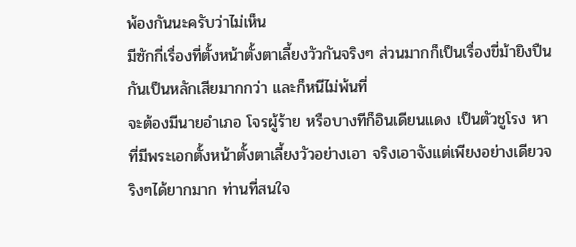พ้องกันนะครับว่าไม่เห็น
มีซักกี่เรื่องที่ตั้งหน้าตั้งตาเลี้ยงวัวกันจริงๆ ส่วนมากก็เป็นเรื่องขี่ม้ายิงปืนกันเป็นหลักเสียมากกว่า และก็หนีไม่พ้นที่
จะต้องมีนายอำเภอ โจรผู้ร้าย หรือบางทีก็อินเดียนแดง เป็นตัวชูโรง หาที่มีพระเอกตั้งหน้าตั้งตาเลี้ยงวัวอย่างเอา จริงเอาจังแต่เพียงอย่างเดียวจริงๆได้ยากมาก ท่านที่สนใจ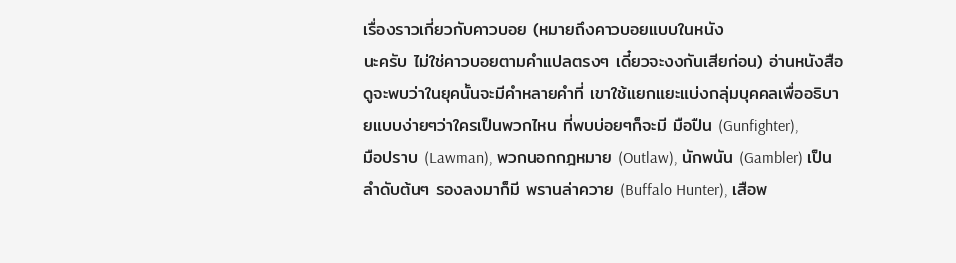เรื่องราวเกี่ยวกับคาวบอย (หมายถึงคาวบอยแบบในหนัง
นะครับ ไม่ใช่คาวบอยตามคำแปลตรงๆ เดี๋ยวจะงงกันเสียก่อน) อ่านหนังสือดูจะพบว่าในยุคนั้นจะมีคำหลายคำที่ เขาใช้แยกแยะแบ่งกลุ่มบุคคลเพื่ออธิบายแบบง่ายๆว่าใครเป็นพวกไหน ที่พบบ่อยๆก็จะมี มือปืน (Gunfighter),
มือปราบ (Lawman), พวกนอกกฎหมาย (Outlaw), นักพนัน (Gambler) เป็นลำดับต้นๆ รองลงมาก็มี พรานล่าควาย (Buffalo Hunter), เสือพ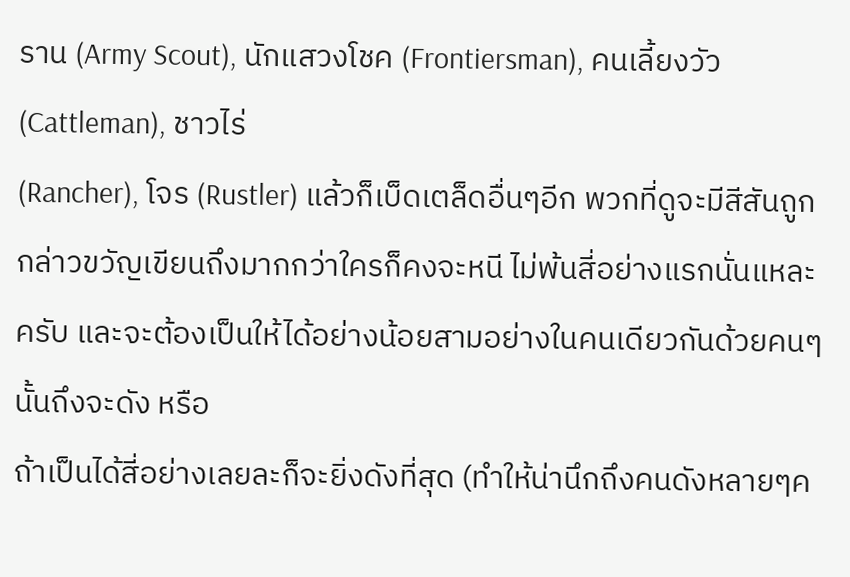ราน (Army Scout), นักแสวงโชค (Frontiersman), คนเลี้ยงวัว (Cattleman), ชาวไร่
(Rancher), โจร (Rustler) แล้วก็เบ็ดเตล็ดอื่นๆอีก พวกที่ดูจะมีสีสันถูกกล่าวขวัญเขียนถึงมากกว่าใครก็คงจะหนี ไม่พ้นสี่อย่างแรกนั่นแหละครับ และจะต้องเป็นให้ได้อย่างน้อยสามอย่างในคนเดียวกันด้วยคนๆนั้นถึงจะดัง หรือ
ถ้าเป็นได้สี่อย่างเลยละก็จะยิ่งดังที่สุด (ทำให้น่านึกถึงคนดังหลายๆค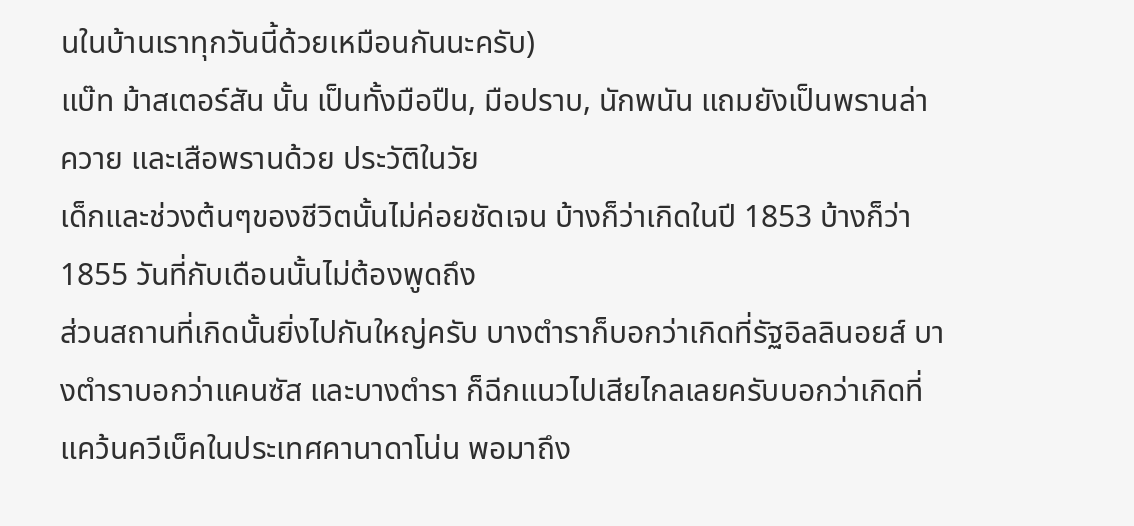นในบ้านเราทุกวันนี้ด้วยเหมือนกันนะครับ)
แบ๊ท ม้าสเตอร์สัน นั้น เป็นทั้งมือปืน, มือปราบ, นักพนัน แถมยังเป็นพรานล่าควาย และเสือพรานด้วย ประวัติในวัย
เด็กและช่วงต้นๆของชีวิตนั้นไม่ค่อยชัดเจน บ้างก็ว่าเกิดในปี 1853 บ้างก็ว่า 1855 วันที่กับเดือนนั้นไม่ต้องพูดถึง
ส่วนสถานที่เกิดนั้นยิ่งไปกันใหญ่ครับ บางตำราก็บอกว่าเกิดที่รัฐอิลลินอยส์ บางตำราบอกว่าแคนซัส และบางตำรา ก็ฉีกแนวไปเสียไกลเลยครับบอกว่าเกิดที่แคว้นควีเบ็คในประเทศคานาดาโน่น พอมาถึง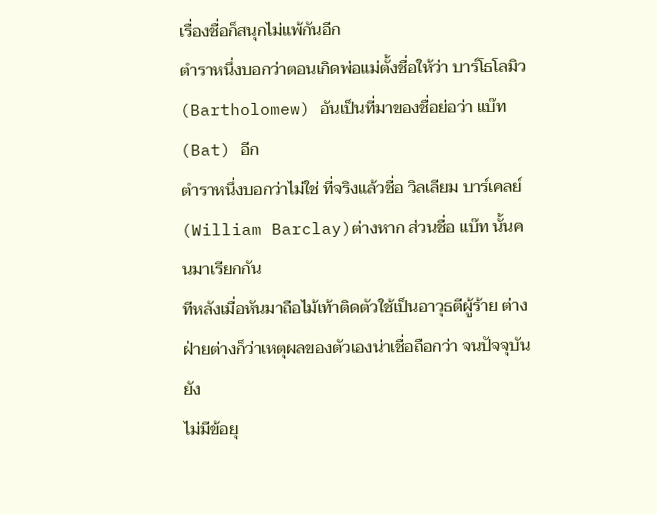เรื่องชื่อก็สนุกไม่แพ้กันอีก
ตำราหนึ่งบอกว่าตอนเกิดพ่อแม่ตั้งชื่อให้ว่า บาร์โธโลมิว (Bartholomew) อันเป็นที่มาของชื่อย่อว่า แบ๊ท (Bat) อีก
ตำราหนึ่งบอกว่าไม่ใช่ ที่จริงแล้วชื่อ วิลเลียม บาร์เคลย์ (William Barclay)ต่างหาก ส่วนชื่อ แบ๊ท นั้นคนมาเรียกกัน
ทีหลังเมื่อหันมาถือไม้เท้าติดตัวใช้เป็นอาวุธตีผู้ร้าย ต่างฝ่ายต่างก็ว่าเหตุผลของตัวเองน่าเชื่อถือกว่า จนปัจจุบันยัง
ไม่มีข้อยุ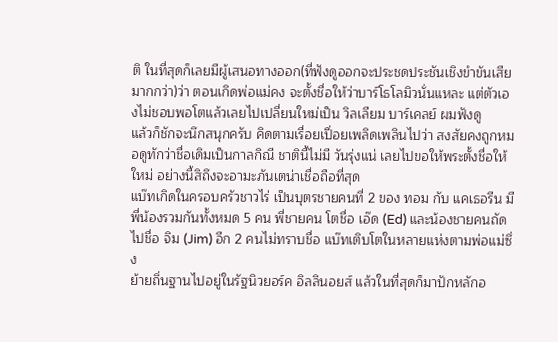ติ ในที่สุดก็เลยมีผู้เสนอทางออก(ที่ฟังดูออกจะประชดประชันเชิงขำขันเสียมากกว่า)ว่า ตอนเกิดพ่อแม่คง จะตั้งชื่อให้ว่าบาร์โธโลมิวนั่นแหละ แต่ตัวเองไม่ชอบพอโตแล้วเลยไปเปลี่ยนใหม่เป็น วิลเลียม บาร์เคลย์ ผมฟังดู
แล้วก็ชักจะนึกสนุกครับ คิดตามเรื่อยเปื่อยเพลิดเพลินไปว่า สงสัยคงถูกหมอดูทักว่าชื่อเดิมเป็นกาลกิณี ชาตินี้ไม่มี วันรุ่งแน่ เลยไปขอให้พระตั้งชื่อให้ใหม่ อย่างนี้สิถึงจะอามะภันเตน่าเชื่อถือที่สุด
แบ๊ทเกิดในครอบครัวชาวไร่ เป็นบุตรชายคนที่ 2 ของ ทอม กับ แคเธอรีน มีพี่น้องรวมกันทั้งหมด 5 คน พี่ชายคน โตชื่อ เอ๊ด (Ed) และน้องชายคนถัดไปชื่อ จิม (Jim) อีก 2 คนไม่ทราบชื่อ แบ๊ทเติบโตในหลายแห่งตามพ่อแม่ซึ่ง
ย้ายถิ่นฐานไปอยู่ในรัฐนิวยอร์ค อิลลินอยส์ แล้วในที่สุดก็มาปักหลักอ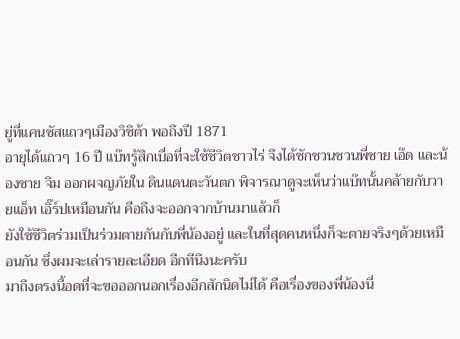ยู่ที่แคนซัสแถวๆเมืองวิชิต้า พอถึงปี 1871
อายุได้แถวๆ 16 ปี แบ๊ทรู้สึกเบื่อที่จะใช้ชีวิตชาวไร่ จึงได้ชักชวนชวนพี่ชาย เอ๊ด และน้องชาย จิม ออกผจญภัยใน ดินแดนตะวันตก พิจารณาดูจะเห็นว่าแบ๊ทนั้นคล้ายกับวายแอ็ท เอิ๊ร์ปเหมือนกัน คือถึงจะออกจากบ้านมาแล้วก็
ยังใช้ชีวิตร่วมเป็นร่วมตายกันกับพี่น้องอยู่ และในที่สุดคนหนึ่งก็จะตายจริงๆด้วยเหมือนกัน ซึ่งผมจะเล่ารายละเอียด อีกทีนึงนะครับ
มาถึงตรงนี้อดที่จะขอออกนอกเรื่องอีกสักนิดไม่ได้ คือเรื่องของพี่น้องนี่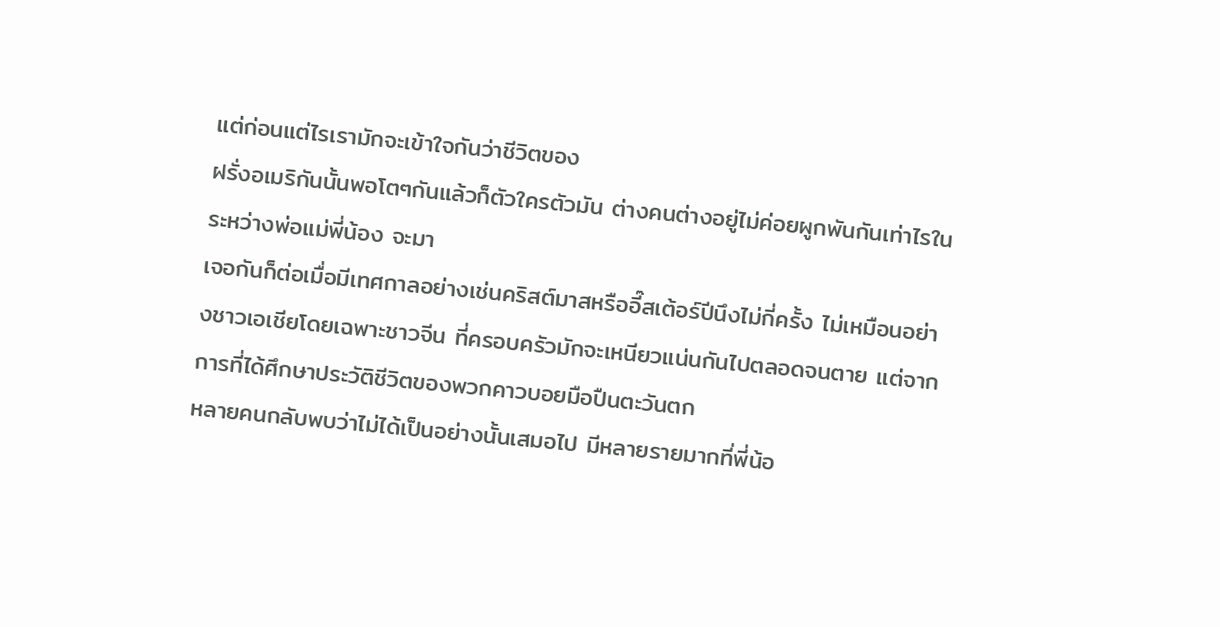แต่ก่อนแต่ไรเรามักจะเข้าใจกันว่าชีวิตของ
ฝรั่งอเมริกันนั้นพอโตๆกันแล้วก็ตัวใครตัวมัน ต่างคนต่างอยู่ไม่ค่อยผูกพันกันเท่าไรในระหว่างพ่อแม่พี่น้อง จะมา
เจอกันก็ต่อเมื่อมีเทศกาลอย่างเช่นคริสต์มาสหรืออี๊สเต้อร์ปีนึงไม่กี่ครั้ง ไม่เหมือนอย่างชาวเอเชียโดยเฉพาะชาวจีน ที่ครอบครัวมักจะเหนียวแน่นกันไปตลอดจนตาย แต่จากการที่ได้ศึกษาประวัติชีวิตของพวกคาวบอยมือปืนตะวันตก
หลายคนกลับพบว่าไม่ได้เป็นอย่างนั้นเสมอไป มีหลายรายมากที่พี่น้อ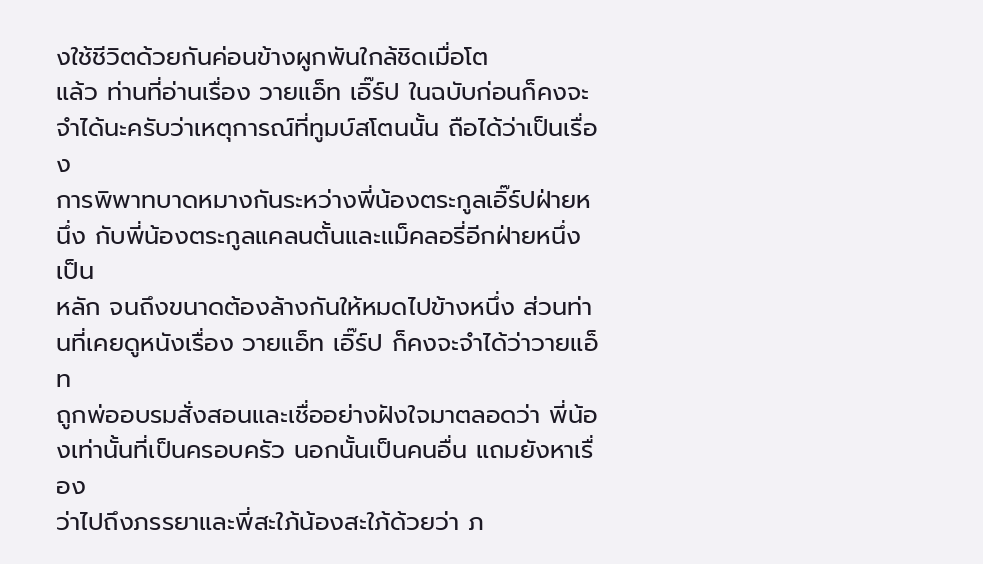งใช้ชีวิตด้วยกันค่อนข้างผูกพันใกล้ชิดเมื่อโต
แล้ว ท่านที่อ่านเรื่อง วายแอ็ท เอิ๊ร์ป ในฉบับก่อนก็คงจะจำได้นะครับว่าเหตุการณ์ที่ทูมบ์สโตนนั้น ถือได้ว่าเป็นเรื่อง
การพิพาทบาดหมางกันระหว่างพี่น้องตระกูลเอิ๊ร์ปฝ่ายหนึ่ง กับพี่น้องตระกูลแคลนตั้นและแม็คลอรี่อีกฝ่ายหนึ่งเป็น
หลัก จนถึงขนาดต้องล้างกันให้หมดไปข้างหนึ่ง ส่วนท่านที่เคยดูหนังเรื่อง วายแอ็ท เอิ๊ร์ป ก็คงจะจำได้ว่าวายแอ็ท
ถูกพ่ออบรมสั่งสอนและเชื่ออย่างฝังใจมาตลอดว่า พี่น้องเท่านั้นที่เป็นครอบครัว นอกนั้นเป็นคนอื่น แถมยังหาเรื่อง
ว่าไปถึงภรรยาและพี่สะใภ้น้องสะใภ้ด้วยว่า ภ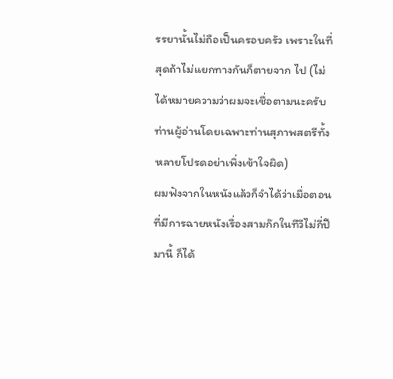รรยานั้นไม่ถือเป็นครอบครัว เพราะในที่สุดถ้าไม่แยกทางกันก็ตายจาก ไป (ไม่ได้หมายความว่าผมจะเชื่อตามนะครับ ท่านผู้อ่านโดยเฉพาะท่านสุภาพสตรีทั้งหลายโปรดอย่าเพิ่งเข้าใจผิด)
ผมฟังจากในหนังแล้วก็จำได้ว่าเมื่อตอนที่มีการฉายหนังเรื่องสามก๊กในทีวีไม่กี่ปีมานี้ ก็ได้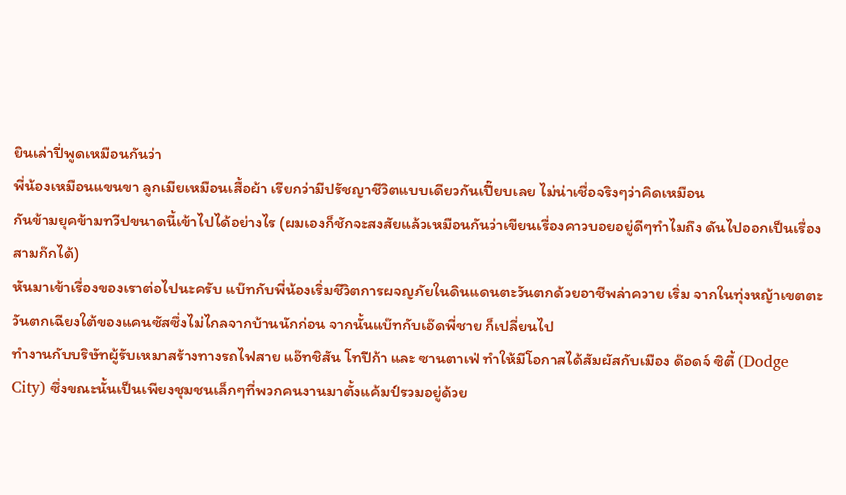ยินเล่าปี่พูดเหมือนกันว่า
พี่น้องเหมือนแขนขา ลูกเมียเหมือนเสื้อผ้า เรียกว่ามีปรัชญาชีวิตแบบเดียวกันเปี๊ยบเลย ไม่น่าเชื่อจริงๆว่าคิดเหมือน
กันข้ามยุคข้ามทวีปขนาดนี้เข้าไปได้อย่างไร (ผมเองก็ชักจะสงสัยแล้วเหมือนกันว่าเขียนเรื่องคาวบอยอยู่ดีๆทำไมถึง ดันไปออกเป็นเรื่องสามก๊กได้)
หันมาเข้าเรื่องของเราต่อไปนะครับ แบ๊ทกับพี่น้องเริ่มชีวิตการผจญภัยในดินแดนตะวันตกด้วยอาชีพล่าควาย เริ่ม จากในทุ่งหญ้าเขตตะวันตกเฉียงใต้ของแคนซัสซึ่งไม่ไกลจากบ้านนักก่อน จากนั้นแบ๊ทกับเอ๊ดพี่ชาย ก็เปลี่ยนไป
ทำงานกับบริษัทผู้รับเหมาสร้างทางรถไฟสาย แอ๊ทชิสัน โทปีก้า และ ซานตาเฟ่ ทำให้มีโอกาสได้สัมผัสกับเมือง ด๊อดจ์ ซิตี้ (Dodge City) ซึ่งขณะนั้นเป็นเพียงชุมชนเล็กๆที่พวกคนงานมาตั้งแค้มป์รวมอยู่ด้วย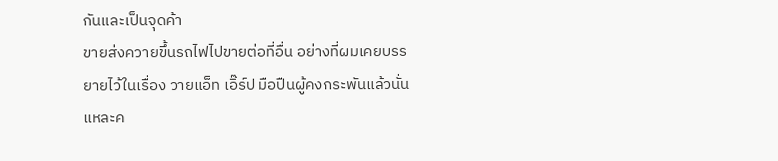กันและเป็นจุดค้า
ขายส่งควายขึ้นรถไฟไปขายต่อที่อื่น อย่างที่ผมเคยบรรยายไว้ในเรื่อง วายแอ็ท เอิ๊ร์ป มือปืนผู้คงกระพันแล้วนั่น
แหละค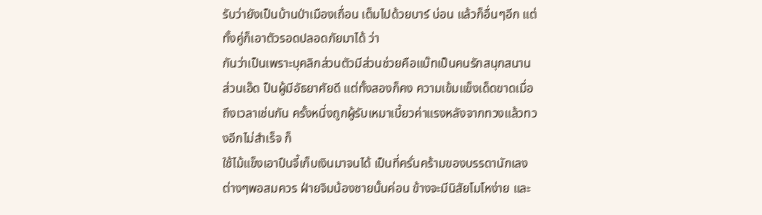รับว่ายังเป็นบ้านป่าเมืองเถื่อน เต็มไปด้วยบาร์ บ่อน แล้วก็อื่นๆอีก แต่ทั้งคู่ก็เอาตัวรอดปลอดภัยมาได้ ว่า
กันว่าเป็นเพราะบุคลิกส่วนตัวมีส่วนช่วยคือแบ๊ทเป็นคนรักสนุกสนาน ส่วนเอ๊ด ป็นผู้มีอัธยาศัยดี แต่ทั้งสองก็คง ความเข้มแข็งเด็ดขาดเมื่อถึงเวลาเช่นกัน ครั้งหนึ่งถูกผู้รับเหมาเบี้ยวค่าแรงหลังจากทวงแล้วทวงอีกไม่สำเร็จ ก็
ใช้ไม้แข็งเอาปืนจี้เก็บเงินมาจนได้ เป็นที่ครั่นคร้ามของบรรดานักเลงต่างๆพอสมควร ฝ่ายจิมน้องชายนั้นค่อน ข้างจะมีนิสัยโมโหง่าย และ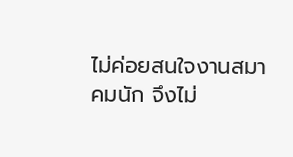ไม่ค่อยสนใจงานสมาคมนัก จึงไม่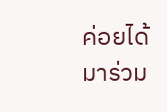ค่อยได้มาร่วม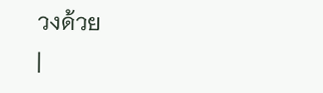วงด้วย
|